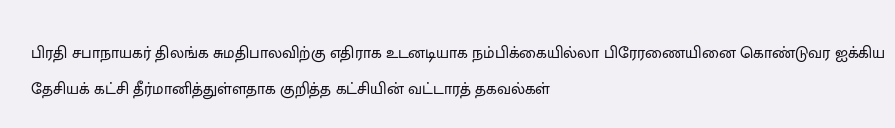பிரதி சபாநாயகர் திலங்க சுமதிபாலவிற்கு எதிராக உடனடியாக நம்பிக்கையில்லா பிரேரணையினை கொண்டுவர ஐக்கிய தேசியக் கட்சி தீர்மானித்துள்ளதாக குறித்த கட்சியின் வட்டாரத் தகவல்கள்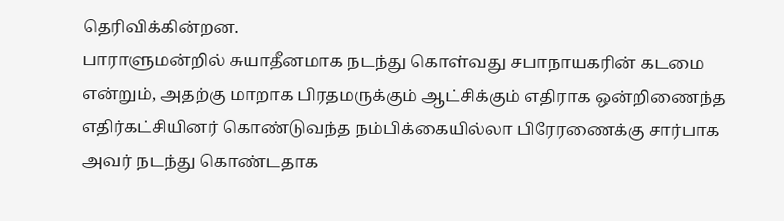தெரிவிக்கின்றன.
பாராளுமன்றில் சுயாதீனமாக நடந்து கொள்வது சபாநாயகரின் கடமை என்றும், அதற்கு மாறாக பிரதமருக்கும் ஆட்சிக்கும் எதிராக ஒன்றிணைந்த எதிர்கட்சியினர் கொண்டுவந்த நம்பிக்கையில்லா பிரேரணைக்கு சார்பாக அவர் நடந்து கொண்டதாக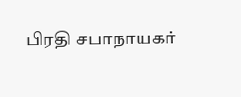பிரதி சபாநாயகர்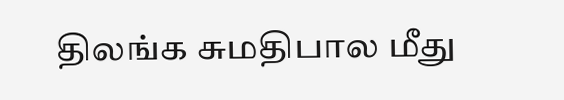திலங்க சுமதிபால மீது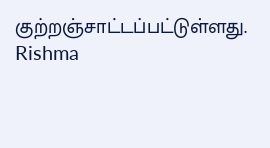குற்றஞ்சாட்டப்பட்டுள்ளது.
Rishma